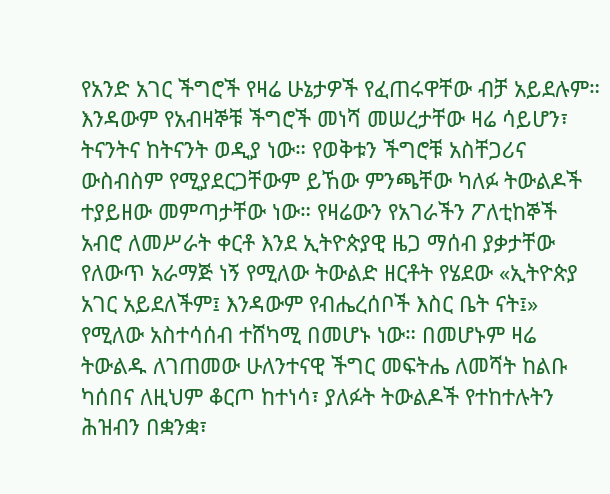የአንድ አገር ችግሮች የዛሬ ሁኔታዎች የፈጠሩዋቸው ብቻ አይደሉም። እንዳውም የአብዛኞቹ ችግሮች መነሻ መሠረታቸው ዛሬ ሳይሆን፣ ትናንትና ከትናንት ወዲያ ነው። የወቅቱን ችግሮቹ አስቸጋሪና ውስብስም የሚያደርጋቸውም ይኸው ምንጫቸው ካለፉ ትውልዶች ተያይዘው መምጣታቸው ነው። የዛሬውን የአገራችን ፖለቲከኞች አብሮ ለመሥራት ቀርቶ እንደ ኢትዮጵያዊ ዜጋ ማሰብ ያቃታቸው የለውጥ አራማጅ ነኝ የሚለው ትውልድ ዘርቶት የሄደው «ኢትዮጵያ አገር አይደለችም፤ እንዳውም የብሔረሰቦች እስር ቤት ናት፤» የሚለው አስተሳሰብ ተሸካሚ በመሆኑ ነው። በመሆኑም ዛሬ ትውልዱ ለገጠመው ሁለንተናዊ ችግር መፍትሔ ለመሻት ከልቡ ካሰበና ለዚህም ቆርጦ ከተነሳ፣ ያለፉት ትውልዶች የተከተሉትን ሕዝብን በቋንቋ፣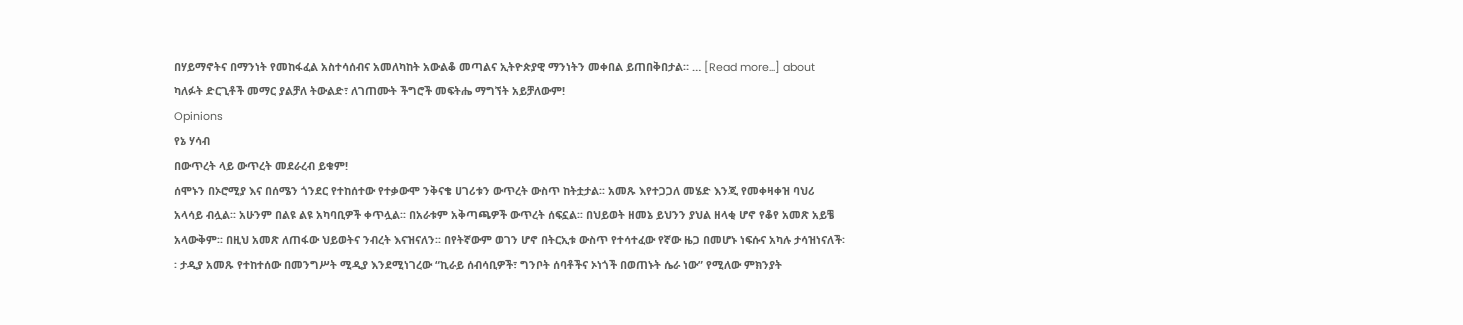በሃይማኖትና በማንነት የመከፋፈል አስተሳሰብና አመለካከት አውልቆ መጣልና ኢትዮጵያዊ ማንነትን መቀበል ይጠበቅበታል። … [Read more...] about ካለፉት ድርጊቶች መማር ያልቻለ ትውልድ፣ ለገጠሙት ችግሮች መፍትሔ ማግኘት አይቻለውም!
Opinions
የኔ ሃሳብ
በውጥረት ላይ ውጥረት መደራረብ ይቁም!
ሰሞኑን በኦሮሚያ እና በሰሜን ጎንደር የተከሰተው የተቃውሞ ንቅናቄ ሀገሪቱን ውጥረት ውስጥ ከትቷታል፡፡ አመጹ እየተጋጋለ መሄድ እንጂ የመቀዛቀዝ ባህሪ አላሳይ ብሏል፡፡ አሁንም በልዩ ልዩ አካባቢዎች ቀጥሏል፡፡ በአራቱም አቅጣጫዎች ውጥረት ሰፍኗል፡፡ በህይወት ዘመኔ ይህንን ያህል ዘላቂ ሆኖ የቆየ አመጽ አይቼ አላውቅም፡፡ በዚህ አመጽ ለጠፋው ህይወትና ንብረት እናዝናለን፡፡ በየትኛውም ወገን ሆኖ በትርኢቱ ውስጥ የተሳተፈው የኛው ዜጋ በመሆኑ ነፍሱና አካሉ ታሳዝነናለች፡፡ ታዲያ አመጹ የተከተሰው በመንግሥት ሚዲያ እንደሚነገረው “ኪራይ ሰብሳቢዎች፣ ግንቦት ሰባቶችና ኦነጎች በወጠኑት ሴራ ነው” የሚለው ምክንያት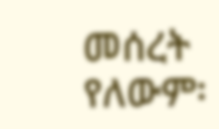መሰረት የለውም፡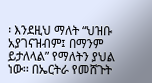፡ እንደዚህ ማለት “ህዝቡ አያገናዝብም፤ በማንም ይታለላል” የማለትን ያህል ነው፡፡ በኤርትራ የመሸጉት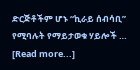ድርጅቶችም ሆኑ “ኪራይ ሰብሳቢ” የሚባሉት የማይታወቁ ሃይሎች … [Read more...]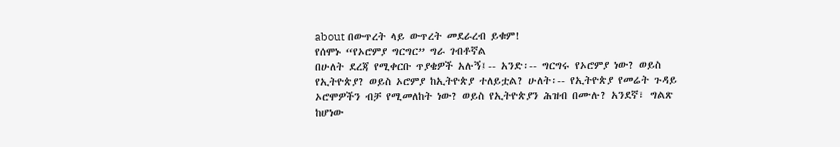about በውጥረት ላይ ውጥረት መደራረብ ይቁም!
የሰሞኑ “የኦሮምያ ግርግር” ግራ ገብቶኛል
በሁለት ደረጃ የሚቀርቡ ጥያቄዎች አሉኝ፤-- አንድ፡-- ግርግሩ የኦሮምያ ነው? ወይስ የኢትዮጵያ? ወይስ ኦሮምያ ከኢትዮጵያ ተለይቷል? ሁለት፡-- የኢትዮጵያ የመሬት ጉዳይ ኦሮሞዎችን ብቻ የሚመለከት ነው? ወይስ የኢትዮጵያን ሕዝብ በሙሉ? አንደኛ፣ ግልጽ ከሆነው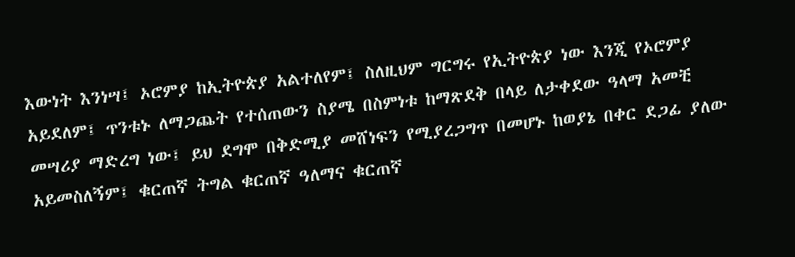እውነት እንነሣ፤ ኦሮምያ ከኢትዮጵያ አልተለየም፤ ስለዚህም ግርግሩ የኢትዮጵያ ነው እንጂ የኦሮምያ አይደለም፤ ጥንቱኑ ለማጋጨት የተሰጠውን ስያሜ በስምነቱ ከማጽደቅ በላይ ለታቀደው ዓላማ አመቺ መሣሪያ ማድረግ ነው፤ ይህ ደግሞ በቅድሚያ መሸነፍን የሚያረጋግጥ በመሆኑ ከወያኔ በቀር ደጋፊ ያለው አይመስለኝም፤ ቁርጠኛ ትግል ቁርጠኛ ዓለማና ቁርጠኛ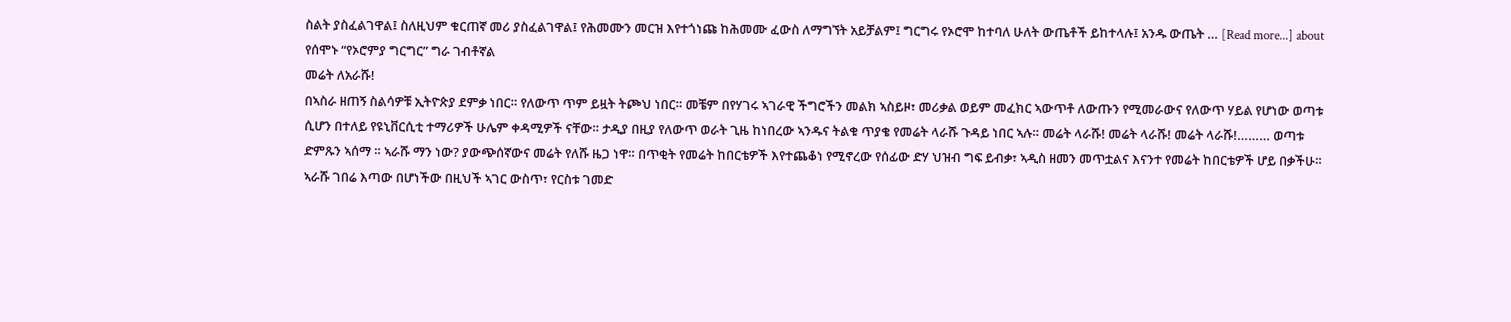ስልት ያስፈልገዋል፤ ስለዚህም ቁርጠኛ መሪ ያስፈልገዋል፤ የሕመሙን መርዝ እየተጎነጩ ከሕመሙ ፈውስ ለማግኘት አይቻልም፤ ግርግሩ የኦሮሞ ከተባለ ሁለት ውጤቶች ይከተላሉ፤ አንዱ ውጤት … [Read more...] about የሰሞኑ “የኦሮምያ ግርግር” ግራ ገብቶኛል
መሬት ለአራሹ!
በኣስራ ዘጠኝ ስልሳዎቹ ኢትዮጵያ ደምቃ ነበር። የለውጥ ጥም ይዟት ትጮህ ነበር። መቼም በየሃገሩ ኣገራዊ ችግሮችን መልክ ኣስይዞ፣ መሪቃል ወይም መፈክር ኣውጥቶ ለውጡን የሚመራውና የለውጥ ሃይል የሆነው ወጣቱ ሲሆን በተለይ የዩኒቨርሲቲ ተማሪዎች ሁሌም ቀዳሚዎች ናቸው። ታዲያ በዚያ የለውጥ ወራት ጊዜ ከነበረው ኣንዱና ትልቁ ጥያቄ የመሬት ላራሹ ጉዳይ ነበር ኣሉ። መሬት ላራሹ! መሬት ላራሹ! መሬት ላራሹ!……… ወጣቱ ድምጹን ኣሰማ ። ኣራሹ ማን ነው? ያውጭሰኛውና መሬት የለሹ ዜጋ ነዋ። በጥቂት የመሬት ከበርቴዎች እየተጨቆነ የሚኖረው የሰፊው ድሃ ህዝብ ግፍ ይብቃ፣ ኣዲስ ዘመን መጥቷልና እናንተ የመሬት ከበርቴዎች ሆይ በቃችሁ። ኣራሹ ገበሬ እጣው በሆነችው በዚህች ኣገር ውስጥ፣ የርስቱ ገመድ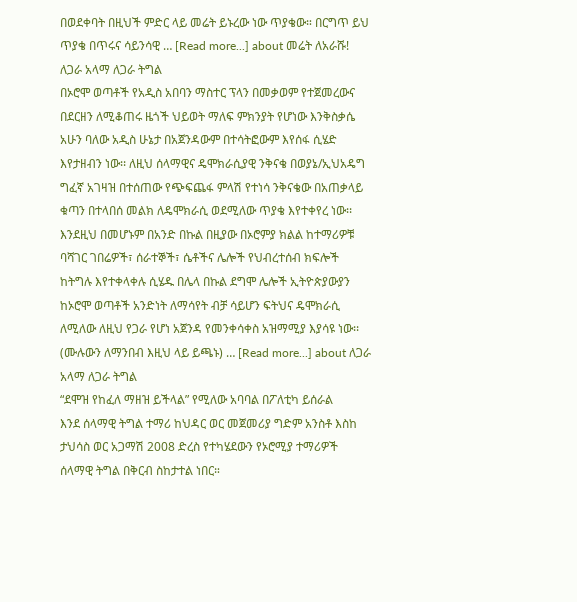በወደቀባት በዚህች ምድር ላይ መሬት ይኑረው ነው ጥያቄው። በርግጥ ይህ ጥያቄ በጥሩና ሳይንሳዊ … [Read more...] about መሬት ለአራሹ!
ለጋራ አላማ ለጋራ ትግል
በኦሮሞ ወጣቶች የአዲስ አበባን ማስተር ፕላን በመቃወም የተጀመረውና በደርዘን ለሚቆጠሩ ዜጎች ህይወት ማለፍ ምክንያት የሆነው እንቅስቃሴ አሁን ባለው አዲስ ሁኔታ በአጀንዳውም በተሳትፎውም እየሰፋ ሲሄድ እየታዘብን ነው፡፡ ለዚህ ሰላማዊና ዴሞክራሲያዊ ንቅናቄ በወያኔ/ኢህአዴግ ግፈኛ አገዛዝ በተሰጠው የጭፍጨፋ ምላሽ የተነሳ ንቅናቄው በአጠቃላይ ቁጣን በተላበሰ መልክ ለዴሞክራሲ ወደሚለው ጥያቄ እየተቀየረ ነው፡፡ እንደዚህ በመሆኑም በአንድ በኩል በዚያው በኦሮምያ ክልል ከተማሪዎቹ ባሻገር ገበሬዎች፣ ሰራተኞች፣ ሴቶችና ሌሎች የህብረተሰብ ክፍሎች ከትግሉ እየተቀላቀሉ ሲሄዱ በሌላ በኩል ደግሞ ሌሎች ኢትዮጵያውያን ከኦሮሞ ወጣቶች አንድነት ለማሳየት ብቻ ሳይሆን ፍትህና ዴሞክራሲ ለሚለው ለዚህ የጋራ የሆነ አጀንዳ የመንቀሳቀስ አዝማሚያ እያሳዩ ነው፡፡ (ሙሉውን ለማንበብ እዚህ ላይ ይጫኑ) … [Read more...] about ለጋራ አላማ ለጋራ ትግል
“ደሞዝ የከፈለ ማዘዝ ይችላል” የሚለው አባባል በፖለቲካ ይሰራል
እንደ ሰላማዊ ትግል ተማሪ ከህዳር ወር መጀመሪያ ግድም አንስቶ እስከ ታህሳስ ወር አጋማሽ 2008 ድረስ የተካሄደውን የኦሮሚያ ተማሪዎች ሰላማዊ ትግል በቅርብ ስከታተል ነበር።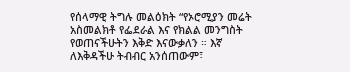የሰላማዊ ትግሉ መልዕክት “የኦሮሚያን መሬት አስመልክቶ የፌደራል እና የክልል መንግስት የወጠናችሁትን እቅድ እናውቃለን ። እኛ ለእቅዳችሁ ትብብር አንሰጠውም፣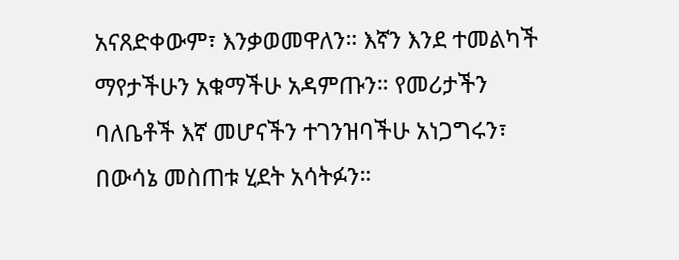አናጸድቀውም፣ እንቃወመዋለን። እኛን እንደ ተመልካች ማየታችሁን አቁማችሁ አዳምጡን። የመሪታችን ባለቤቶች እኛ መሆናችን ተገንዝባችሁ አነጋግሩን፣ በውሳኔ መስጠቱ ሂደት አሳትፉን።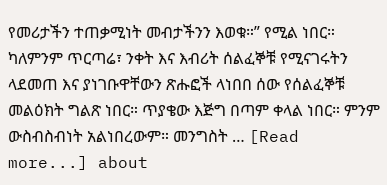የመሪታችን ተጠቃሚነት መብታችንን እወቁ።” የሚል ነበር። ካለምንም ጥርጣሬ፣ ንቀት እና እብሪት ሰልፈኞቹ የሚናገሩትን ላደመጠ እና ያነገቡዋቸውን ጽሑፎች ላነበበ ሰው የሰልፈኞቹ መልዕክት ግልጽ ነበር። ጥያቄው እጅግ በጣም ቀላል ነበር። ምንም ውስብስብነት አልነበረውም። መንግስት … [Read more...] about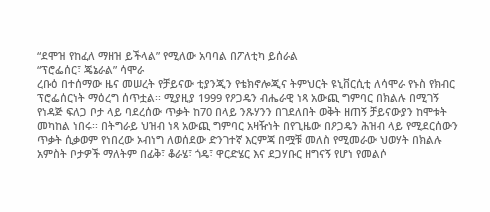“ደሞዝ የከፈለ ማዘዝ ይችላል” የሚለው አባባል በፖለቲካ ይሰራል
“ፕሮፌሰር፣ ጄኔራል” ሳሞራ
ረቡዕ በተሰማው ዜና መሠረት የቻይናው ቲያንጂን የቴክኖሎጂና ትምህርት ዩኒቨርሲቲ ለሳሞራ የኑስ የክብር ፕሮፌሰርነት ማዕረግ ሰጥቷል፡፡ ሚያዚያ 1999 የዖጋዴን ብሔራዊ ነጻ አውጪ ግምባር በክልሉ በሚገኝ የነዳጅ ፍለጋ ቦታ ላይ ባደረሰው ጥቃት ከ70 በላይ ንጹሃንን በገደለበት ወቅት ዘጠኝ ቻይናውያን ከሞቱት መካከል ነበሩ፡፡ በትግራይ ህዝብ ነጻ አውጪ ግምባር አዛዥነት በየጊዜው በዖጋዴን ሕዝብ ላይ የሚደርሰውን ጥቃት ሲቃወም የነበረው ኦብነግ ለወሰደው ድንገተኛ እርምጃ በሟቹ መለስ የሚመራው ህወሃት በክልሉ አምስት ቦታዎች ማለትም በፊቅ፣ ቆራሄ፣ ጎዴ፣ ዋርድሄር እና ደጋሃቡር ዘግናኝ የሆነ የመልሶ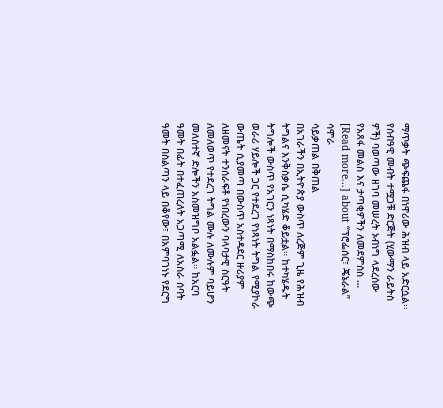ማጥቃት ጭፍጨፋ በነዋሪው ሕዝብ ላይ አድርሷል፡፡ የሰብዓዊ መብት ተሟጋቹ ድርጅት (ሂውማን ራይትስ ዎች) ባወጣው ዘገባ መሠረት ኦብነግ ላደረሰው የአጸፋ መልስ እና ታጣቂዎችን ለመደምሰስ … [Read more...] about “ፕሮፌሰር፣ ጄኔራል” ሳሞራ
ሳይቃጠል በቅጠል
በአገራችን በኢትዮጵያ ውስጥ ለረጅም ጊዜ የሕዝብ ትግልና እንቅስቃሴ ሲካሄድ ቆይቷል። ከተካሄዱት ትግሎች ውስጥ የአገርን ነጻነት በማስከበሩ ከውጭ ወራሪ ሃይሎች ጋር የተደረገ የነጻነት ትግል የሚያኮራ ውጤት ሲያመጣ በውስጥ አስተዳደር ዙሪያም ለዘመናት ተንሰራፍቶ የነበረውን ባላባታዊ ስርዓት ለመለወጥ የተደረገ ትግል ሙሉ ለሙሉም ባይሆን መለስተኛ ድሎችን አስመዝግቦ አልፏል። ከአርባ ዓመት በፊት በተፈጠረለት አጋጣሚ ለአስራ ሰባት ዓመት በስልጣን ላይ በቆየው፣ በአምባገነኑ የደርግ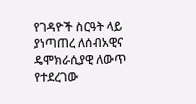የገዳዮች ስርዓት ላይ ያነጣጠረ ለሰብአዊና ዴሞክራሲያዊ ለውጥ የተደረገው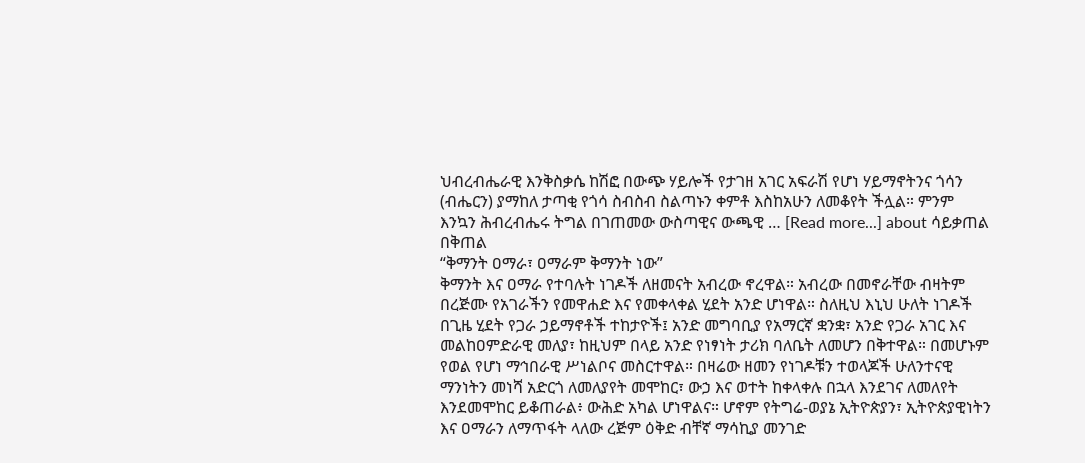ህብረብሔራዊ እንቅስቃሴ ከሽፎ በውጭ ሃይሎች የታገዘ አገር አፍራሽ የሆነ ሃይማኖትንና ጎሳን (ብሔርን) ያማከለ ታጣቂ የጎሳ ስብስብ ስልጣኑን ቀምቶ እስከአሁን ለመቆየት ችሏል። ምንም እንኳን ሕብረብሔሩ ትግል በገጠመው ውስጣዊና ውጫዊ … [Read more...] about ሳይቃጠል በቅጠል
“ቅማንት ዐማራ፣ ዐማራም ቅማንት ነው”
ቅማንት እና ዐማራ የተባሉት ነገዶች ለዘመናት አብረው ኖረዋል። አብረው በመኖራቸው ብዛትም በረጅሙ የአገራችን የመዋሐድ እና የመቀላቀል ሂደት አንድ ሆነዋል። ስለዚህ እኒህ ሁለት ነገዶች በጊዜ ሂደት የጋራ ኃይማኖቶች ተከታዮች፤ አንድ መግባቢያ የአማርኛ ቋንቋ፣ አንድ የጋራ አገር እና መልከዐምድራዊ መለያ፣ ከዚህም በላይ አንድ የነፃነት ታሪክ ባለቤት ለመሆን በቅተዋል። በመሆኑም የወል የሆነ ማኅበራዊ ሥነልቦና መስርተዋል። በዛሬው ዘመን የነገዶቹን ተወላጆች ሁለንተናዊ ማንነትን መነሻ አድርጎ ለመለያየት መሞከር፣ ውኃ እና ወተት ከቀላቀሉ በኋላ እንደገና ለመለየት እንደመሞከር ይቆጠራል፥ ውሕድ አካል ሆነዋልና። ሆኖም የትግሬ-ወያኔ ኢትዮጵያን፣ ኢትዮጵያዊነትን እና ዐማራን ለማጥፋት ላለው ረጅም ዕቅድ ብቸኛ ማሳኪያ መንገድ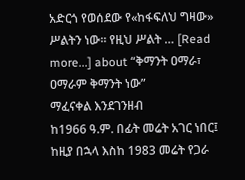አድርጎ የወሰደው የ«ከፋፍለህ ግዛው» ሥልትን ነው። የዚህ ሥልት … [Read more...] about “ቅማንት ዐማራ፣ ዐማራም ቅማንት ነው”
ማፈናቀል እንደገንዘብ
ከ1966 ዓ.ም. በፊት መሬት አገር ነበር፤ ከዚያ በኋላ እስከ 1983 መሬት የጋራ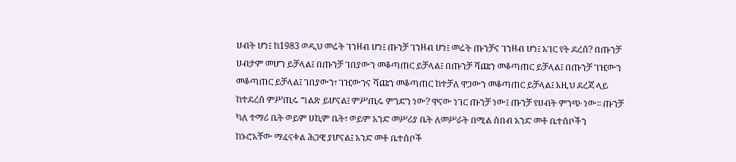ሀብት ሆነ፤ ከ1983 ወዲህ መሬት ገንዘብ ሆነ፤ ጡንቻ ገንዘብ ሆነ፤ መሬት ጡንቻና ገንዘብ ሆነ፤ አገር የት ደረሰ? በጡንቻ ሀብታም መሆን ይቻላል፤ በጡንቻ ገበያውን መቆጣጠር ይቻላል፤ በጡንቻ ሻጩን መቆጣጠር ይቻላል፤ በጡንቻ ገዢውን መቆጣጠር ይቻላል፤ ገበያውን፣ ገዢውንና ሻጩን መቆጣጠር ከተቻለ ዋጋውን መቆጣጠር ይቻላል፤ እዚህ ደረጃ ላይ ከተደረሰ ምሥጢሩ ግልጽ ይሆናል፤ ምሥጢሩ ምንድን ነው? ዋናው ነገር ጡንቻ ነው፤ ጡንቻ የሀብት ምንጭ ነው፡፡ ጡንቻ ካለ ተማሪ ቤት ወይም ሀኪም ቤት፣ ወይም አንድ መሥሪያ ቤት ለመሥራት በሚል ሰበብ አንድ መቶ ቤተሰቦችን ከኑሮአቸው ማፈናቀል ሕጋዊ ያሆናል፤ አንድ መቶ ቤተሰቦች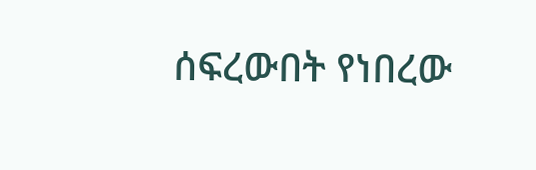ሰፍረውበት የነበረው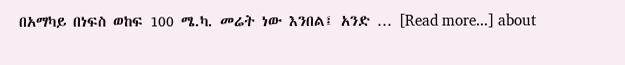በአማካይ በነፍስ ወከፍ 100 ሜ.ካ. መሬት ነው እንበል፤ አንድ … [Read more...] about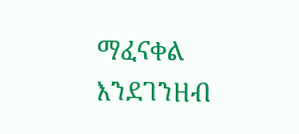ማፈናቀል እንደገንዘብ